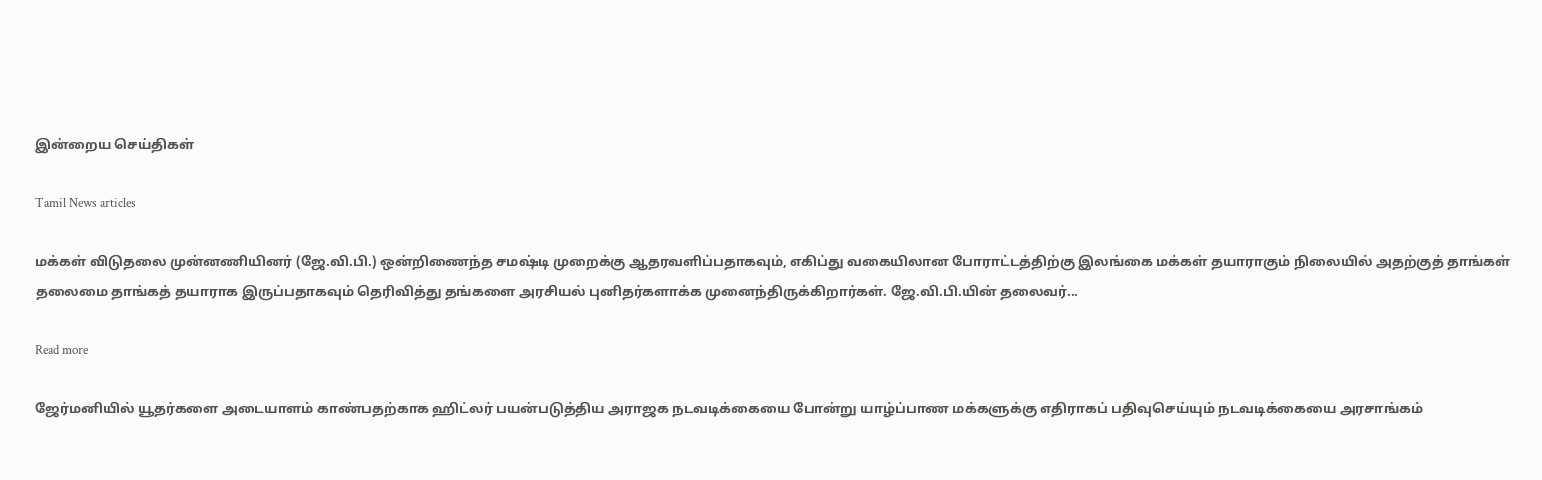இன்றைய செய்திகள்

Tamil News articles

மக்கள் விடுதலை முன்னணியினர் (ஜே.வி.பி.) ஒன்றிணைந்த சமஷ்டி முறைக்கு ஆதரவளிப்பதாகவும், எகிப்து வகையிலான போராட்டத்திற்கு இலங்கை மக்கள் தயாராகும் நிலையில் அதற்குத் தாங்கள் தலைமை தாங்கத் தயாராக இருப்பதாகவும் தெரிவித்து தங்களை அரசியல் புனிதர்களாக்க முனைந்திருக்கிறார்கள். ஜே.வி.பி.யின் தலைவர்...

Read more

ஜேர்மனியில் யூதர்களை அடையாளம் காண்பதற்காக ஹிட்லர் பயன்படுத்திய அராஜக நடவடிக்கையை போன்று யாழ்ப்பாண மக்களுக்கு எதிராகப் பதிவுசெய்யும் நடவடிக்கையை அரசாங்கம்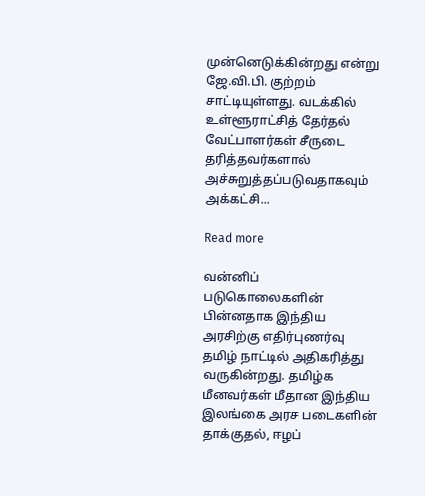முன்னெடுக்கின்றது என்று ஜே.வி.பி. குற்றம் சாட்டியுள்ளது. வடக்கில் உள்ளூராட்சித் தேர்தல் வேட்பாளர்கள் சீருடை தரித்தவர்களால் அச்சுறுத்தப்படுவதாகவும் அக்கட்சி...

Read more

வன்னிப் படுகொலைகளின் பின்னதாக இந்திய அரசிற்கு எதிர்புணர்வு தமிழ் நாட்டில் அதிகரித்து வருகின்றது. தமிழ்க மீனவர்கள் மீதான இந்திய இலங்கை அரச படைகளின் தாக்குதல், ஈழப்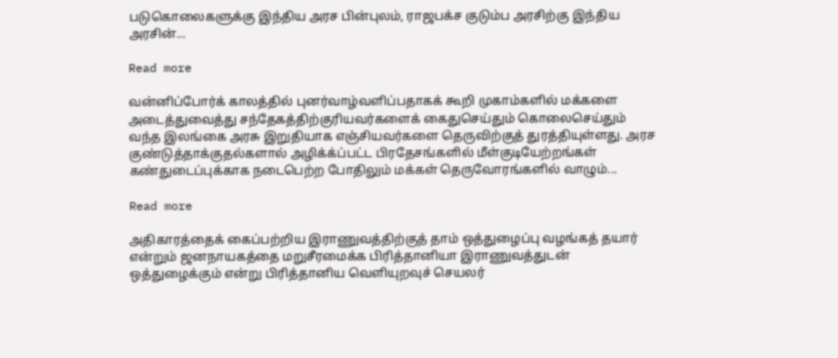படுகொலைகளுக்கு இந்திய அரச பின்புலம், ராஜபக்ச குடும்ப அரசிற்கு இந்திய அரசின்...

Read more

வன்னிப்போர்க் காலத்தில் புனர்வாழ்வளிப்பதாகக் கூறி முகாம்களில் மக்களை அடைத்துவைத்து சந்தேகத்திற்குரியவர்களைக் கைதுசெய்தும் கொலைசெய்தும் வந்த இலங்கை அரசு இறுதியாக எஞ்சியவர்களை தெருவிற்குத் துரத்தியுள்ளது. அரச குண்டுத்தாக்குதல்களால் அழிக்க்ப்பட்ட பிரதேசங்களில் மீள்குடியேற்றங்கள் கண்துடைப்புக்காக நடைபெற்ற போதிலும் மக்கள் தெருவோரங்களில் வாழும்...

Read more

அதிகாரத்தைக் கைப்பற்றிய இராணுவத்திற்குத் தாம் ஒத்துழைப்பு வழங்கத் தயார் என்றும் ஜனநாயகத்தை மறுசீரமைக்க பிரித்தானியா இராணுவத்துடன் ஒத்துழைக்கும் என்று பிரித்தானிய வெளியுறவுச் செயலர்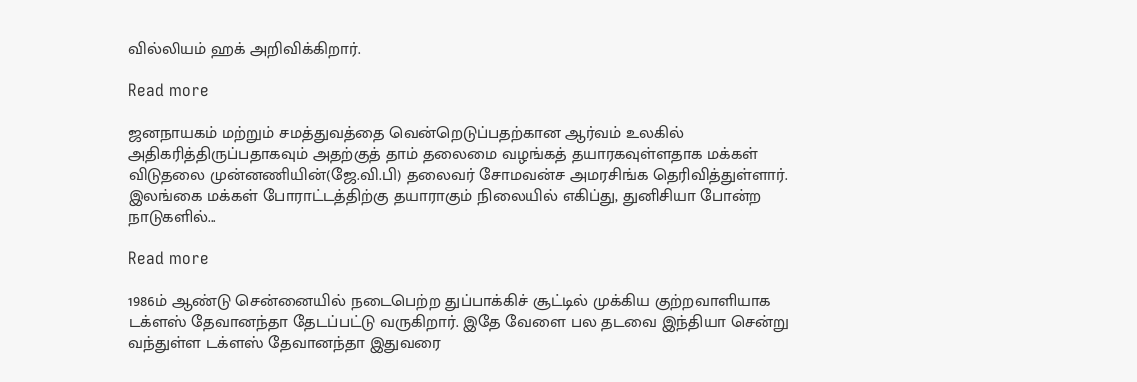வில்லியம் ஹக் அறிவிக்கிறார்.

Read more

ஜனநாயகம் மற்றும் சமத்துவத்தை வென்றெடுப்பதற்கான ஆர்வம் உலகில் அதிகரித்திருப்பதாகவும் அதற்குத் தாம் தலைமை வழங்கத் தயாரகவுள்ளதாக மக்கள் விடுதலை முன்னணியின்(ஜே.வி.பி) தலைவர் சோமவன்ச அமரசிங்க தெரிவித்துள்ளார். இலங்கை மக்கள் போராட்டத்திற்கு தயாராகும் நிலையில் எகிப்து, துனிசியா போன்ற நாடுகளில்...

Read more

1986ம் ஆண்டு சென்னையில் நடைபெற்ற துப்பாக்கிச் சூட்டில் முக்கிய குற்றவாளியாக டக்ளஸ் தேவானந்தா தேடப்பட்டு வருகிறார். இதே வேளை பல தடவை இந்தியா சென்று வந்துள்ள டக்ளஸ் தேவானந்தா இதுவரை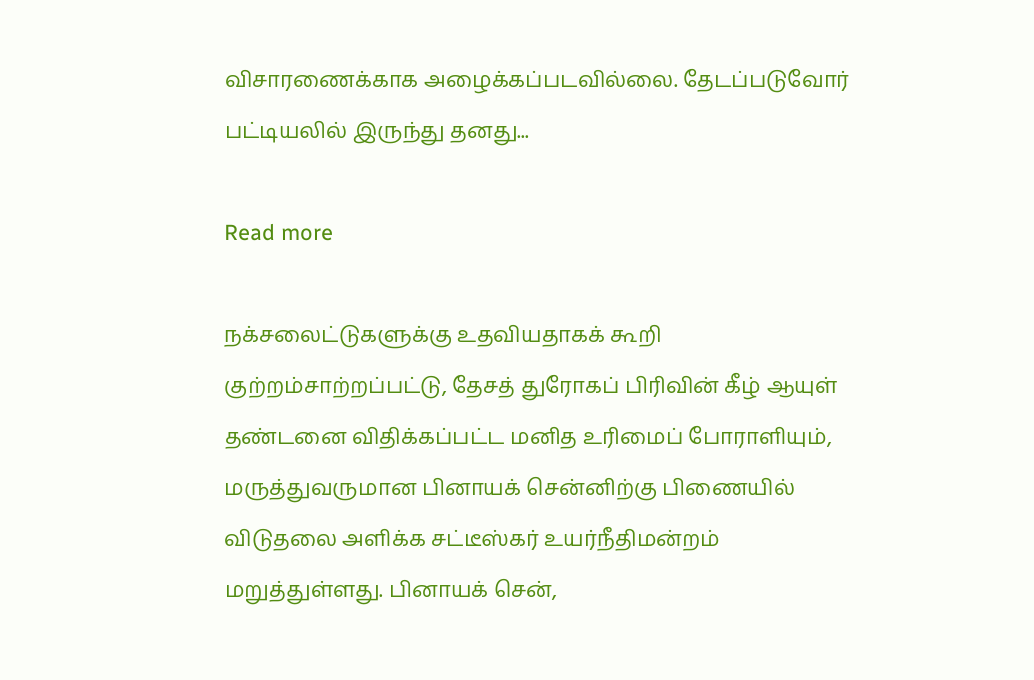விசாரணைக்காக அழைக்கப்படவில்லை. தேடப்படுவோர் பட்டியலில் இருந்து தனது...

Read more

நக்சலைட்டுகளுக்கு உதவியதாகக் கூறி குற்றம்சாற்றப்பட்டு, தேசத் துரோகப் பிரிவின் கீழ் ஆயுள் தண்டனை விதிக்கப்பட்ட மனித உரிமைப் போராளியும், மருத்துவருமான பினாயக் சென்னிற்கு பிணையில் விடுதலை அளிக்க சட்டீஸ்கர் உயர்நீதிமன்றம் மறுத்துள்ளது. பினாயக் சென்,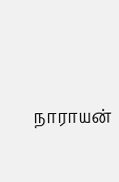நாராயன்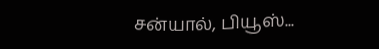சன்யால், பியூஸ்...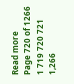Read more
Page 720 of 1266 1 719 720 721 1,266